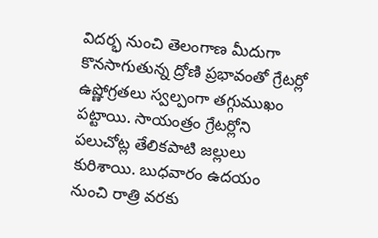విదర్భ నుంచి తెలంగాణ మీదుగా కొనసాగుతున్న ద్రోణి ప్రభావంతో గ్రేటర్లో ఉష్ణోగ్రతలు స్వల్పంగా తగ్గుముఖం పట్టాయి. సాయంత్రం గ్రేటర్లోని పలుచోట్ల తేలికపాటి జల్లులు కురిశాయి. బుధవారం ఉదయం నుంచి రాత్రి వరకు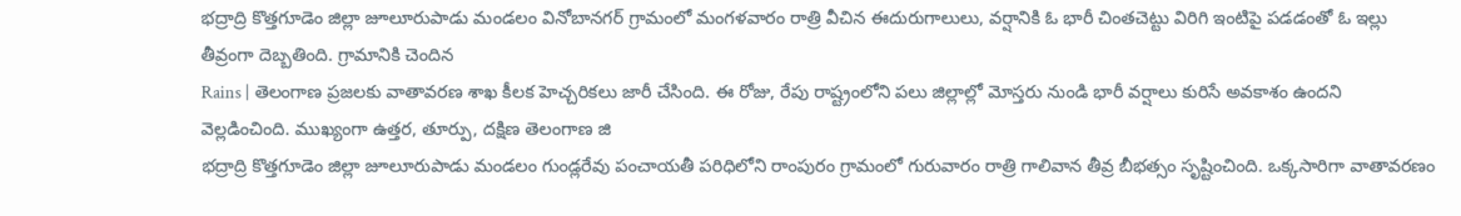భద్రాద్రి కొత్తగూడెం జిల్లా జూలూరుపాడు మండలం వినోబానగర్ గ్రామంలో మంగళవారం రాత్రి వీచిన ఈదురుగాలులు, వర్షానికి ఓ భారీ చింతచెట్టు విరిగి ఇంటిపై పడడంతో ఓ ఇల్లు తీవ్రంగా దెబ్బతింది. గ్రామానికి చెందిన
Rains | తెలంగాణ ప్రజలకు వాతావరణ శాఖ కీలక హెచ్చరికలు జారీ చేసింది. ఈ రోజు, రేపు రాష్ట్రంలోని పలు జిల్లాల్లో మోస్తరు నుండి భారీ వర్షాలు కురిసే అవకాశం ఉందని వెల్లడించింది. ముఖ్యంగా ఉత్తర, తూర్పు, దక్షిణ తెలంగాణ జి
భద్రాద్రి కొత్తగూడెం జిల్లా జూలూరుపాడు మండలం గుండ్లరేవు పంచాయతీ పరిధిలోని రాంపురం గ్రామంలో గురువారం రాత్రి గాలివాన తీవ్ర బీభత్సం సృష్టించింది. ఒక్కసారిగా వాతావరణం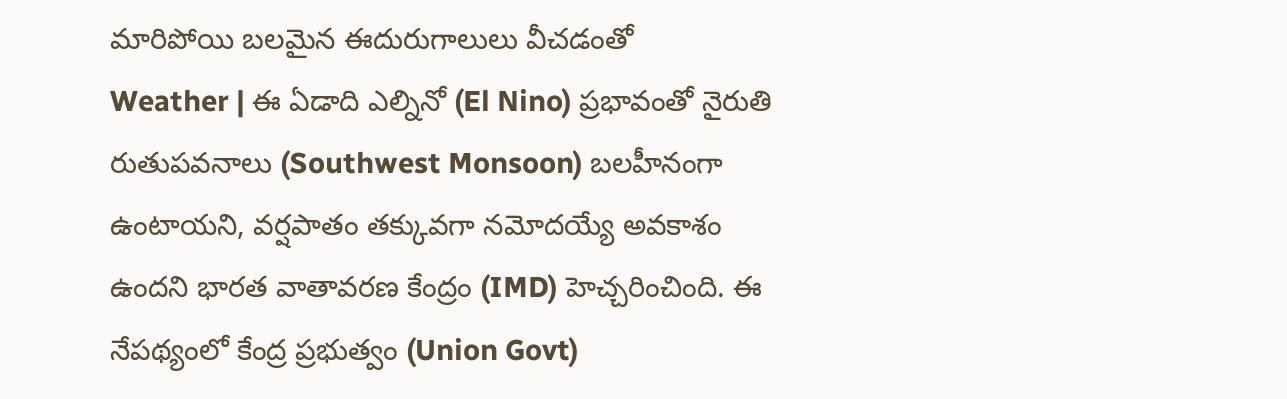మారిపోయి బలమైన ఈదురుగాలులు వీచడంతో
Weather | ఈ ఏడాది ఎల్నినో (El Nino) ప్రభావంతో నైరుతి రుతుపవనాలు (Southwest Monsoon) బలహీనంగా ఉంటాయని, వర్షపాతం తక్కువగా నమోదయ్యే అవకాశం ఉందని భారత వాతావరణ కేంద్రం (IMD) హెచ్చరించింది. ఈ నేపథ్యంలో కేంద్ర ప్రభుత్వం (Union Govt)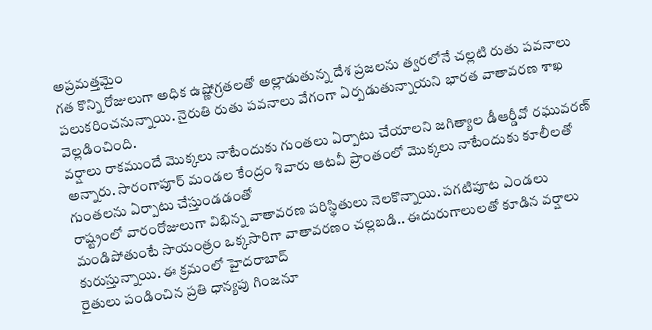అప్రమత్తమైం
గత కొన్ని రోజులుగా అధిక ఉష్ణోగ్రతలతో అల్లాడుతున్న దేశ ప్రజలను త్వరలోనే చల్లటి రుతు పవనాలు పలుకరించనున్నాయి. నైరుతి రుతు పవనాలు వేగంగా ఏర్పడుతున్నాయని భారత వాతావరణ శాఖ వెల్లడించింది.
వర్షాలు రాకముందే మొక్కలు నాటేందుకు గుంతలు ఏర్పాటు చేయాలని జగిత్యాల డీఆర్డీవో రఘువరణ్ అన్నారు. సారంగాపూర్ మండల కేంద్రం శివారు ఆటవీ ప్రాంతంలో మొక్కలు నాటేందుకు కూలీలతో గుంతలను ఏర్పాటు చేస్తుండడంతో
రాష్ట్రంలో వారంరోజులుగా విభిన్న వాతావరణ పరిస్థితులు నెలకొన్నాయి. పగటిపూట ఎండలు మండిపోతుంటే సాయంత్రం ఒక్కసారిగా వాతావరణం చల్లబడి.. ఈదురుగాలులతో కూడిన వర్షాలు కురుస్తున్నాయి. ఈ క్రమంలో హైదరాబాద్
రైతులు పండించిన ప్రతి ధాన్యపు గింజనూ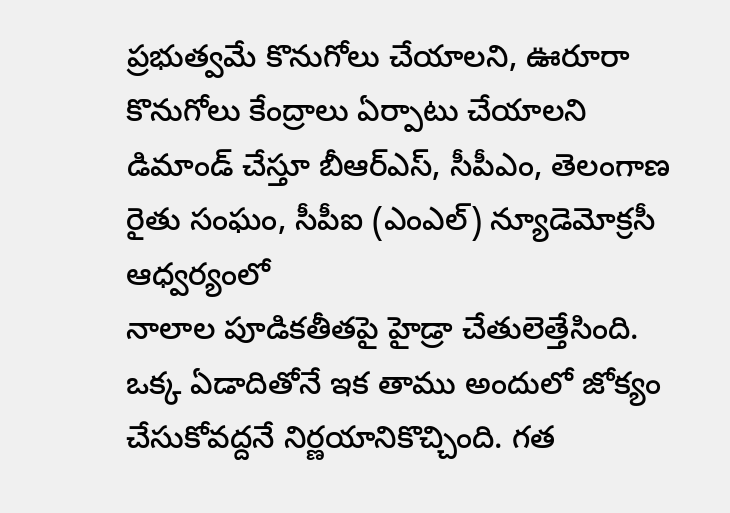ప్రభుత్వమే కొనుగోలు చేయాలని, ఊరూరా కొనుగోలు కేంద్రాలు ఏర్పాటు చేయాలని డిమాండ్ చేస్తూ బీఆర్ఎస్, సీపీఎం, తెలంగాణ రైతు సంఘం, సీపీఐ (ఎంఎల్) న్యూడెమోక్రసీ ఆధ్వర్యంలో
నాలాల పూడికతీతపై హైడ్రా చేతులెత్తేసింది. ఒక్క ఏడాదితోనే ఇక తాము అందులో జోక్యం చేసుకోవద్దనే నిర్ణయానికొచ్చింది. గత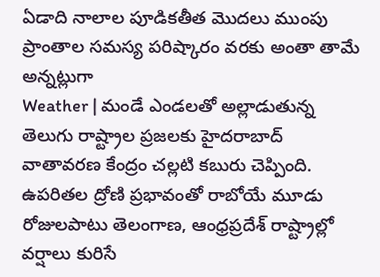ఏడాది నాలాల పూడికతీత మొదలు ముంపు ప్రాంతాల సమస్య పరిష్కారం వరకు అంతా తామే అన్నట్లుగా
Weather | మండే ఎండలతో అల్లాడుతున్న తెలుగు రాష్ట్రాల ప్రజలకు హైదరాబాద్ వాతావరణ కేంద్రం చల్లటి కబురు చెప్పింది. ఉపరితల ద్రోణి ప్రభావంతో రాబోయే మూడు రోజులపాటు తెలంగాణ, ఆంధ్రప్రదేశ్ రాష్ట్రాల్లో వర్షాలు కురిసే